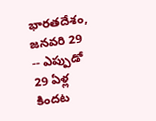భారతదేశం, జనవరి 29 -- ఎప్పుడో 29 ఏళ్ల కిందట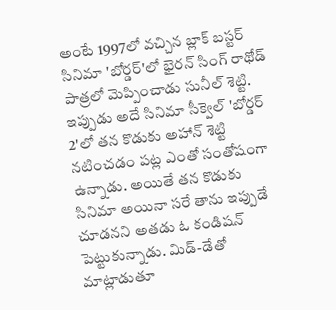అంటే 1997లో వచ్చిన బ్లాక్ బస్టర్ సినిమా 'బోర్డర్'లో భైరన్ సింగ్ రాథోడ్ పాత్రలో మెప్పించాడు సునీల్ శెట్టి. ఇప్పుడు అదే సినిమా సీక్వెల్ 'బోర్డర్ 2'లో తన కొడుకు అహాన్ శెట్టి నటించడం పట్ల ఎంతో సంతోషంగా ఉన్నాడు. అయితే తన కొడుకు సినిమా అయినా సరే తాను ఇప్పుడే చూడనని అతడు ఓ కండిషన్ పెట్టుకున్నాడు. మిడ్-డేతో మాట్లాడుతూ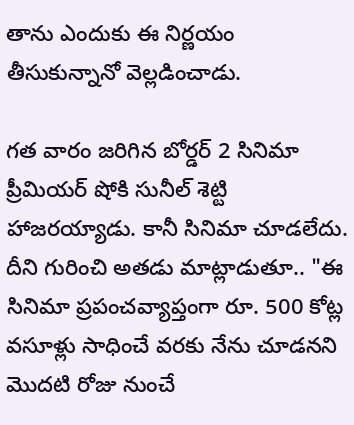తాను ఎందుకు ఈ నిర్ణయం తీసుకున్నానో వెల్లడించాడు.

గత వారం జరిగిన బోర్డర్ 2 సినిమా ప్రీమియర్ షోకి సునీల్ శెట్టి హాజరయ్యాడు. కానీ సినిమా చూడలేదు. దీని గురించి అతడు మాట్లాడుతూ.. "ఈ సినిమా ప్రపంచవ్యాప్తంగా రూ. 500 కోట్ల వసూళ్లు సాధించే వరకు నేను చూడనని మొదటి రోజు నుంచే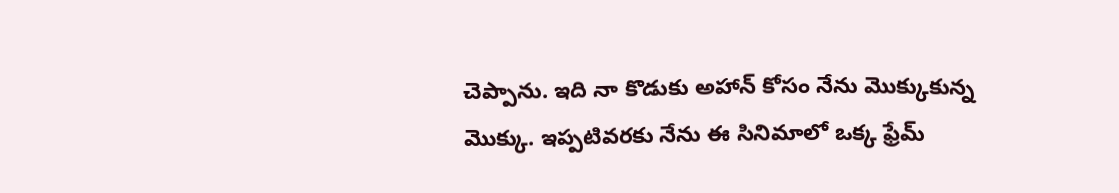చెప్పాను. ఇది నా కొడుకు అహాన్ కోసం నేను మొక్కుకున్న మొక్కు. ఇప్పటివరకు నేను ఈ సినిమాలో ఒక్క ఫ్రేమ్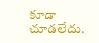కూడా చూడలేదు.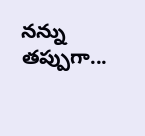నన్ను తప్పుగా...